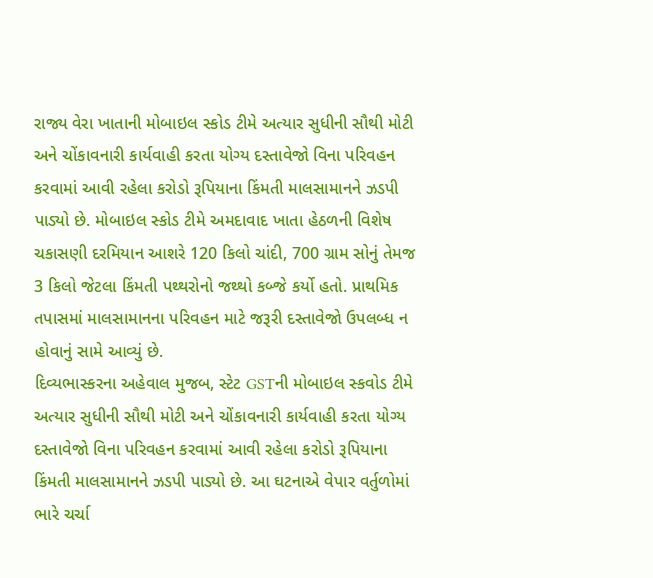રાજ્ય વેરા ખાતાની મોબાઇલ સ્કોડ ટીમે અત્યાર સુધીની સૌથી મોટી અને ચોંકાવનારી કાર્યવાહી કરતા યોગ્ય દસ્તાવેજો વિના પરિવહન કરવામાં આવી રહેલા કરોડો રૂપિયાના કિંમતી માલસામાનને ઝડપી પાડ્યો છે. મોબાઇલ સ્કોડ ટીમે અમદાવાદ ખાતા હેઠળની વિશેષ ચકાસણી દરમિયાન આશરે 120 કિલો ચાંદી, 700 ગ્રામ સોનું તેમજ 3 કિલો જેટલા કિંમતી પથ્થરોનો જથ્થો કબ્જે કર્યો હતો. પ્રાથમિક તપાસમાં માલસામાનના પરિવહન માટે જરૂરી દસ્તાવેજો ઉપલબ્ધ ન હોવાનું સામે આવ્યું છે.
દિવ્યભાસ્કરના અહેવાલ મુજબ, સ્ટેટ GSTની મોબાઇલ સ્કવોડ ટીમે અત્યાર સુધીની સૌથી મોટી અને ચોંકાવનારી કાર્યવાહી કરતા યોગ્ય દસ્તાવેજો વિના પરિવહન કરવામાં આવી રહેલા કરોડો રૂપિયાના કિંમતી માલસામાનને ઝડપી પાડ્યો છે. આ ઘટનાએ વેપાર વર્તુળોમાં ભારે ચર્ચા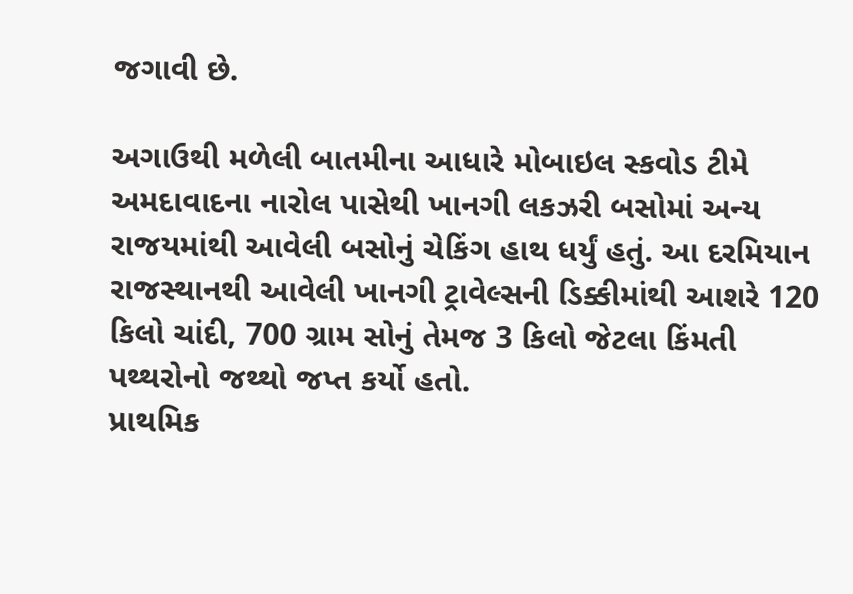જગાવી છે.

અગાઉથી મળેલી બાતમીના આધારે મોબાઇલ સ્કવોડ ટીમે અમદાવાદના નારોલ પાસેથી ખાનગી લકઝરી બસોમાં અન્ય રાજયમાંથી આવેલી બસોનું ચેકિંગ હાથ ધર્યું હતું. આ દરમિયાન રાજસ્થાનથી આવેલી ખાનગી ટ્રાવેલ્સની ડિક્કીમાંથી આશરે 120 કિલો ચાંદી, 700 ગ્રામ સોનું તેમજ 3 કિલો જેટલા કિંમતી પથ્થરોનો જથ્થો જપ્ત કર્યો હતો.
પ્રાથમિક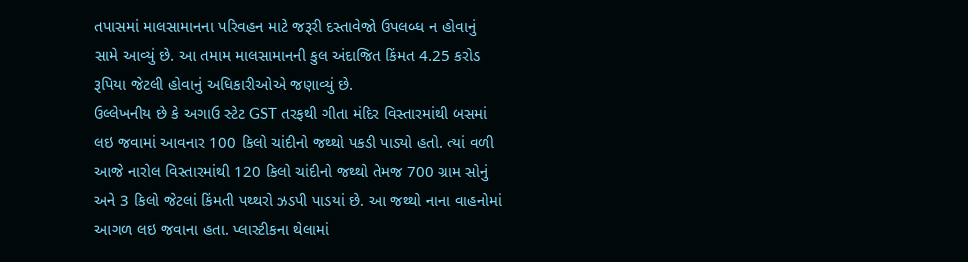તપાસમાં માલસામાનના પરિવહન માટે જરૂરી દસ્તાવેજો ઉપલબ્ધ ન હોવાનું સામે આવ્યું છે. આ તમામ માલસામાનની કુલ અંદાજિત કિંમત 4.25 કરોડ રૂપિયા જેટલી હોવાનું અધિકારીઓએ જણાવ્યું છે.
ઉલ્લેખનીય છે કે અગાઉ સ્ટેટ GST તરફથી ગીતા મંદિર વિસ્તારમાંથી બસમાં લઇ જવામાં આવનાર 100 કિલો ચાંદીનો જથ્થો પકડી પાડ્યો હતો. ત્યાં વળી આજે નારોલ વિસ્તારમાંથી 120 કિલો ચાંદીનો જથ્થો તેમજ 700 ગ્રામ સોનું અને 3 કિલો જેટલાં કિંમતી પથ્થરો ઝડપી પાડયાં છે. આ જથ્થો નાના વાહનોમાં આગળ લઇ જવાના હતા. પ્લાસ્ટીકના થેલામાં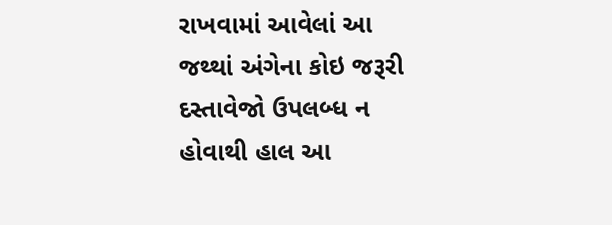રાખવામાં આવેલાં આ જથ્થાં અંગેના કોઇ જરૂરી દસ્તાવેજો ઉપલબ્ધ ન હોવાથી હાલ આ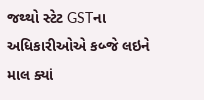જથ્થો સ્ટેટ GSTના અધિકારીઓએ કબ્જે લઇને માલ ક્યાં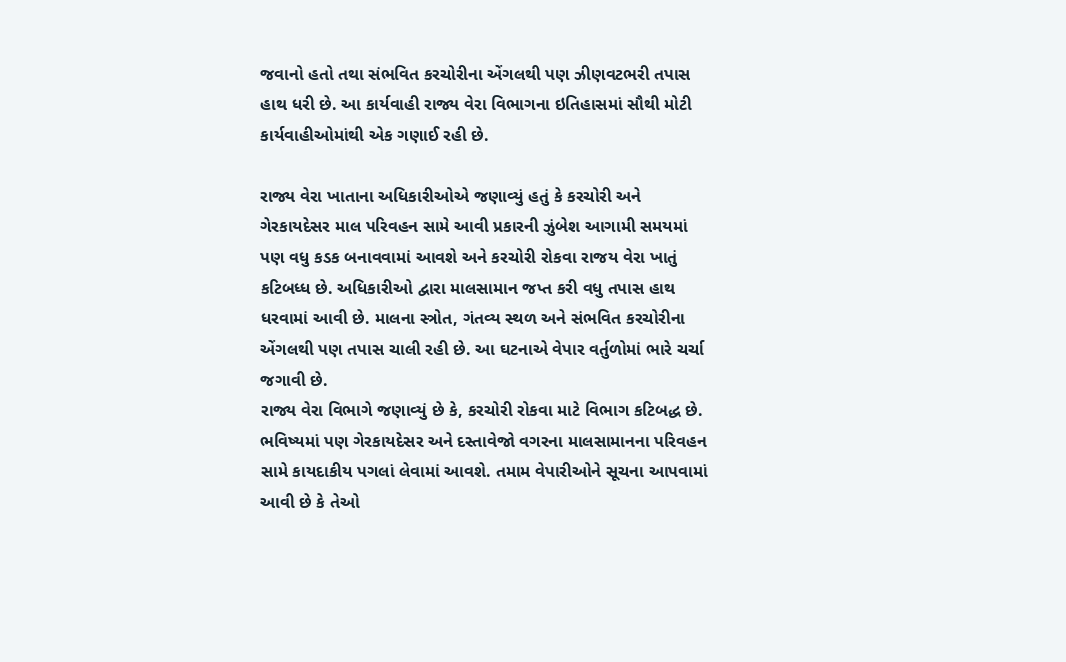જવાનો હતો તથા સંભવિત કરચોરીના એંગલથી પણ ઝીણવટભરી તપાસ હાથ ધરી છે. આ કાર્યવાહી રાજ્ય વેરા વિભાગના ઇતિહાસમાં સૌથી મોટી કાર્યવાહીઓમાંથી એક ગણાઈ રહી છે.

રાજ્ય વેરા ખાતાના અધિકારીઓએ જણાવ્યું હતું કે કરચોરી અને ગેરકાયદેસર માલ પરિવહન સામે આવી પ્રકારની ઝુંબેશ આગામી સમયમાં પણ વધુ કડક બનાવવામાં આવશે અને કરચોરી રોકવા રાજય વેરા ખાતું કટિબધ્ધ છે. અધિકારીઓ દ્વારા માલસામાન જપ્ત કરી વધુ તપાસ હાથ ધરવામાં આવી છે. માલના સ્ત્રોત, ગંતવ્ય સ્થળ અને સંભવિત કરચોરીના એંગલથી પણ તપાસ ચાલી રહી છે. આ ઘટનાએ વેપાર વર્તુળોમાં ભારે ચર્ચા જગાવી છે.
રાજ્ય વેરા વિભાગે જણાવ્યું છે કે, કરચોરી રોકવા માટે વિભાગ કટિબદ્ધ છે. ભવિષ્યમાં પણ ગેરકાયદેસર અને દસ્તાવેજો વગરના માલસામાનના પરિવહન સામે કાયદાકીય પગલાં લેવામાં આવશે. તમામ વેપારીઓને સૂચના આપવામાં આવી છે કે તેઓ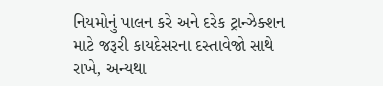નિયમોનું પાલન કરે અને દરેક ટ્રાન્ઝેક્શન માટે જરૂરી કાયદેસરના દસ્તાવેજો સાથે રાખે, અન્યથા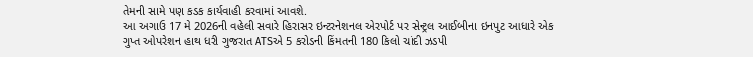તેમની સામે પણ કડક કાર્યવાહી કરવામાં આવશે.
આ અગાઉ 17 મે 2026ની વહેલી સવારે હિરાસર ઇન્ટરનેશનલ એરપોર્ટ પર સેન્ટ્રલ આઈબીના ઇનપુટ આધારે એક ગુપ્ત ઓપરેશન હાથ ધરી ગુજરાત ATSએ 5 કરોડની કિંમતની 180 કિલો ચાંદી ઝડપી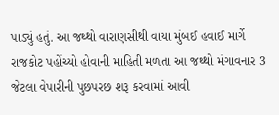પાડ્યું હતું. આ જથ્થો વારાણસીથી વાયા મુંબઈ હવાઈ માર્ગે રાજકોટ પહોંચ્યો હોવાની માહિતી મળતા આ જથ્થો મંગાવનાર 3 જેટલા વેપારીની પુછપરછ શરૂ કરવામાં આવી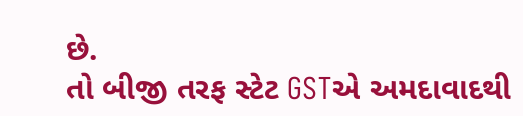છે.
તો બીજી તરફ સ્ટેટ GSTએ અમદાવાદથી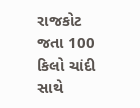રાજકોટ જતા 100 કિલો ચાંદી સાથે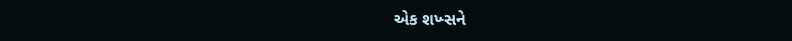એક શખ્સને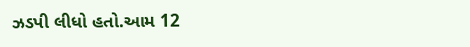ઝડપી લીધો હતો.આમ 12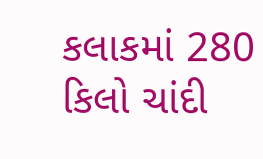કલાકમાં 280 કિલો ચાંદી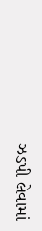ઝડપી લેવામાં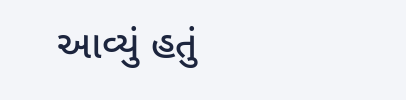આવ્યું હતું